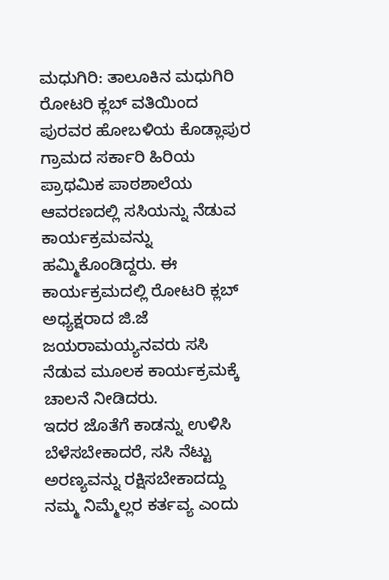ಮಧುಗಿರಿ: ತಾಲೂಕಿನ ಮಧುಗಿರಿ ರೋಟರಿ ಕ್ಲಬ್ ವತಿಯಿಂದ ಪುರವರ ಹೋಬಳಿಯ ಕೊಡ್ಲಾಪುರ ಗ್ರಾಮದ ಸರ್ಕಾರಿ ಹಿರಿಯ ಪ್ರಾಥಮಿಕ ಪಾಠಶಾಲೆಯ ಆವರಣದಲ್ಲಿ ಸಸಿಯನ್ನು ನೆಡುವ ಕಾರ್ಯಕ್ರಮವನ್ನು ಹಮ್ಮಿಕೊಂಡಿದ್ದರು. ಈ ಕಾರ್ಯಕ್ರಮದಲ್ಲಿ ರೋಟರಿ ಕ್ಲಬ್ ಅಧ್ಯಕ್ಷರಾದ ಜಿ.ಜೆ ಜಯರಾಮಯ್ಯನವರು ಸಸಿ ನೆಡುವ ಮೂಲಕ ಕಾರ್ಯಕ್ರಮಕ್ಕೆ ಚಾಲನೆ ನೀಡಿದರು.
ಇದರ ಜೊತೆಗೆ ಕಾಡನ್ನು ಉಳಿಸಿ ಬೆಳೆಸಬೇಕಾದರೆ, ಸಸಿ ನೆಟ್ಟು ಅರಣ್ಯವನ್ನು ರಕ್ಷಿಸಬೇಕಾದದ್ದು ನಮ್ಮ ನಿಮ್ಮೆಲ್ಲರ ಕರ್ತವ್ಯ ಎಂದು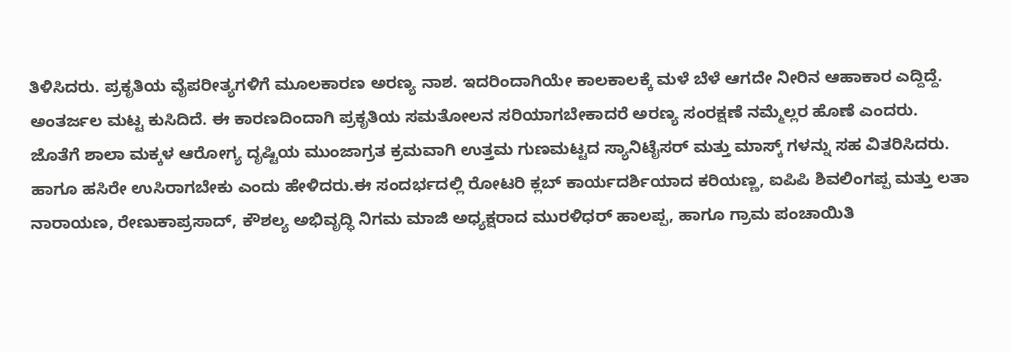ತಿಳಿಸಿದರು. ಪ್ರಕೃತಿಯ ವೈಪರೀತ್ಯಗಳಿಗೆ ಮೂಲಕಾರಣ ಅರಣ್ಯ ನಾಶ. ಇದರಿಂದಾಗಿಯೇ ಕಾಲಕಾಲಕ್ಕೆ ಮಳೆ ಬೆಳೆ ಆಗದೇ ನೀರಿನ ಆಹಾಕಾರ ಎದ್ದಿದ್ದೆ. ಅಂತರ್ಜಲ ಮಟ್ಟ ಕುಸಿದಿದೆ. ಈ ಕಾರಣದಿಂದಾಗಿ ಪ್ರಕೃತಿಯ ಸಮತೋಲನ ಸರಿಯಾಗಬೇಕಾದರೆ ಅರಣ್ಯ ಸಂರಕ್ಷಣೆ ನಮ್ಮೆಲ್ಲರ ಹೊಣೆ ಎಂದರು.
ಜೊತೆಗೆ ಶಾಲಾ ಮಕ್ಕಳ ಆರೋಗ್ಯ ದೃಷ್ಟಿಯ ಮುಂಜಾಗ್ರತ ಕ್ರಮವಾಗಿ ಉತ್ತಮ ಗುಣಮಟ್ಟದ ಸ್ಯಾನಿಟೈಸರ್ ಮತ್ತು ಮಾಸ್ಕ್ ಗಳನ್ನು ಸಹ ವಿತರಿಸಿದರು. ಹಾಗೂ ಹಸಿರೇ ಉಸಿರಾಗಬೇಕು ಎಂದು ಹೇಳಿದರು.ಈ ಸಂದರ್ಭದಲ್ಲಿ ರೋಟರಿ ಕ್ಲಬ್ ಕಾರ್ಯದರ್ಶಿಯಾದ ಕರಿಯಣ್ಣ, ಐಪಿಪಿ ಶಿವಲಿಂಗಪ್ಪ ಮತ್ತು ಲತಾ ನಾರಾಯಣ, ರೇಣುಕಾಪ್ರಸಾದ್, ಕೌಶಲ್ಯ ಅಭಿವೃದ್ಧಿ ನಿಗಮ ಮಾಜಿ ಅಧ್ಯಕ್ಷರಾದ ಮುರಳಿಧರ್ ಹಾಲಪ್ಪ, ಹಾಗೂ ಗ್ರಾಮ ಪಂಚಾಯಿತಿ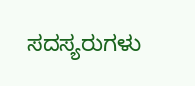ಸದಸ್ಯರುಗಳು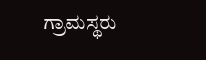ಗ್ರಾಮಸ್ಥರು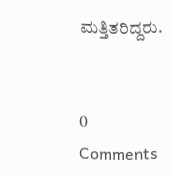ಮತ್ತಿತರಿದ್ದರು.


0 Comments